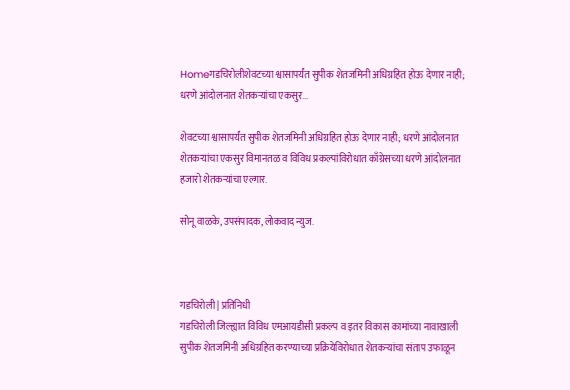Homeगडचिरोलीशेवटच्या श्वासापर्यंत सुपीक शेतजमिनी अधिग्रहित होऊ देणार नाही; धरणे आंदोलनात शेतकऱ्यांचा एकसुर...

शेवटच्या श्वासापर्यंत सुपीक शेतजमिनी अधिग्रहित होऊ देणार नाही; धरणे आंदोलनात शेतकऱ्यांचा एकसुर विमानतळ व विविध प्रकल्पांविरोधात काँग्रेसच्या धरणे आंदोलनात हजारो शेतकऱ्यांचा एल्गार.

सोनू वाळके, उपसंपादक, लोकवाद न्युज.



गडचिरोली | प्रतिनिधी
गडचिरोली जिल्ह्यात विविध एमआयडीसी प्रकल्प व इतर विकास कामांच्या नावाखाली सुपीक शेतजमिनी अधिग्रहित करण्याच्या प्रक्रियेविरोधात शेतकऱ्यांचा संताप उफाळून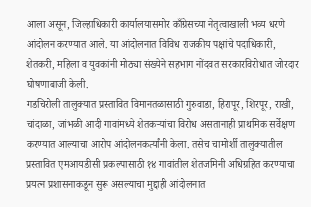आला असून, जिल्हाधिकारी कार्यालयासमोर काँग्रेसच्या नेतृत्वाखाली भव्य धरणे आंदोलन करण्यात आले. या आंदोलनात विविध राजकीय पक्षांचे पदाधिकारी, शेतकरी, महिला व युवकांनी मोठ्या संख्येने सहभाग नोंदवत सरकारविरोधात जोरदार घोषणाबाजी केली.
गडचिरोली तालुक्यात प्रस्तावित विमानतळासाठी गुरुवाडा, हिरापूर, शिरपूर, राखी, चांदाळा, जांभळी आदी गावांमध्ये शेतकऱ्यांचा विरोध असतानाही प्राथमिक सर्वेक्षण करण्यात आल्याचा आरोप आंदोलनकर्त्यांनी केला. तसेच चामोर्शी तालुक्यातील प्रस्तावित एमआयडीसी प्रकल्पासाठी १४ गावांतील शेतजमिनी अधिग्रहित करण्याचा प्रयत्न प्रशासनाकडून सुरू असल्याचा मुद्दाही आंदोलनात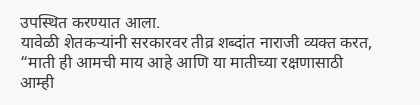उपस्थित करण्यात आला.
यावेळी शेतकऱ्यांनी सरकारवर तीव्र शब्दांत नाराजी व्यक्त करत, “माती ही आमची माय आहे आणि या मातीच्या रक्षणासाठी आम्ही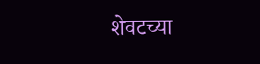शेवटच्या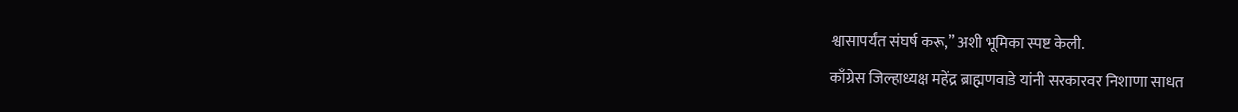श्वासापर्यंत संघर्ष करू,” अशी भूमिका स्पष्ट केली.
काँग्रेस जिल्हाध्यक्ष महेंद्र ब्राह्मणवाडे यांनी सरकारवर निशाणा साधत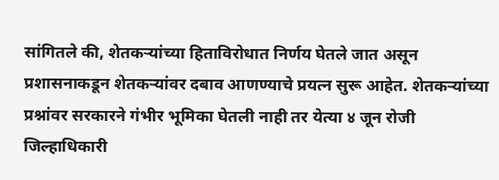सांगितले की, शेतकऱ्यांच्या हिताविरोधात निर्णय घेतले जात असून प्रशासनाकडून शेतकऱ्यांवर दबाव आणण्याचे प्रयत्न सुरू आहेत. शेतकऱ्यांच्या प्रश्नांवर सरकारने गंभीर भूमिका घेतली नाही तर येत्या ४ जून रोजी जिल्हाधिकारी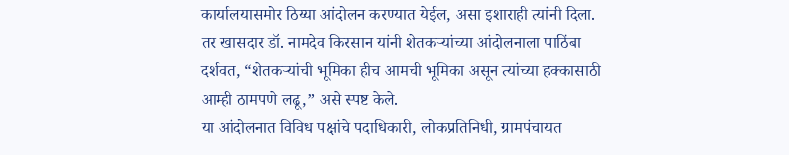कार्यालयासमोर ठिय्या आंदोलन करण्यात येईल, असा इशाराही त्यांनी दिला.
तर खासदार डॉ. नामदेव किरसान यांनी शेतकऱ्यांच्या आंदोलनाला पाठिंबा दर्शवत, “शेतकऱ्यांची भूमिका हीच आमची भूमिका असून त्यांच्या हक्कासाठी आम्ही ठामपणे लढू,” असे स्पष्ट केले.
या आंदोलनात विविध पक्षांचे पदाधिकारी, लोकप्रतिनिधी, ग्रामपंचायत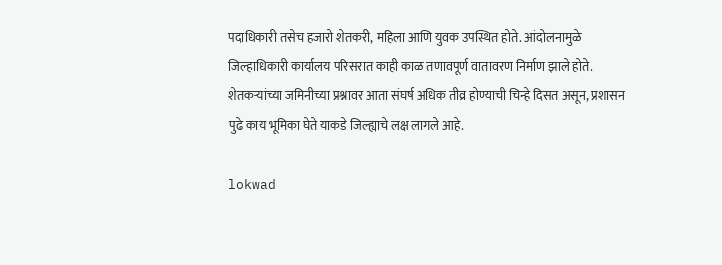पदाधिकारी तसेच हजारो शेतकरी, महिला आणि युवक उपस्थित होते. आंदोलनामुळे जिल्हाधिकारी कार्यालय परिसरात काही काळ तणावपूर्ण वातावरण निर्माण झाले होते.
शेतकऱ्यांच्या जमिनीच्या प्रश्नावर आता संघर्ष अधिक तीव्र होण्याची चिन्हे दिसत असून, प्रशासन पुढे काय भूमिका घेते याकडे जिल्ह्याचे लक्ष लागले आहे.

lokwad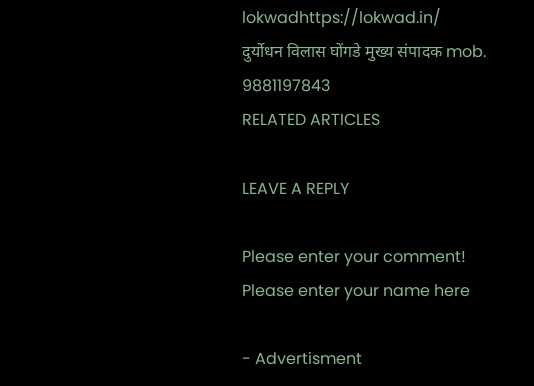lokwadhttps://lokwad.in/
दुर्योधन विलास घोंगडे मुख्य संपादक mob. 9881197843
RELATED ARTICLES

LEAVE A REPLY

Please enter your comment!
Please enter your name here

- Advertisment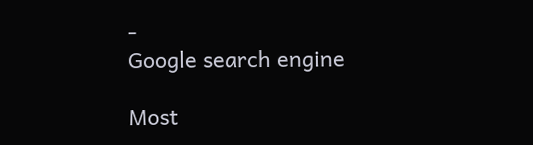-
Google search engine

Most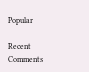Popular

Recent Comments